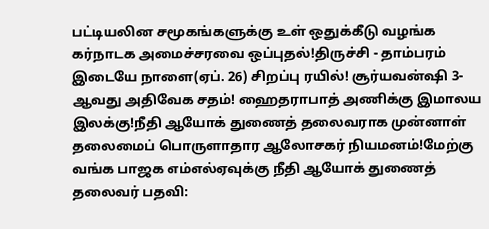பட்டியலின சமூகங்களுக்கு உள் ஒதுக்கீடு வழங்க கர்நாடக அமைச்சரவை ஒப்புதல்!திருச்சி - தாம்பரம் இடையே நாளை(ஏப். 26) சிறப்பு ரயில்! சூர்யவன்ஷி 3-ஆவது அதிவேக சதம்! ஹைதராபாத் அணிக்கு இமாலய இலக்கு!நீதி ஆயோக் துணைத் தலைவராக முன்னாள் தலைமைப் பொருளாதார ஆலோசகர் நியமனம்!மேற்கு வங்க பாஜக எம்எல்ஏவுக்கு நீதி ஆயோக் துணைத் தலைவர் பதவி: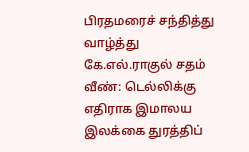பிரதமரைச் சந்தித்து வாழ்த்து கே.எல்.ராகுல் சதம் வீண்: டெல்லிக்கு எதிராக இமாலய இலக்கை துரத்திப்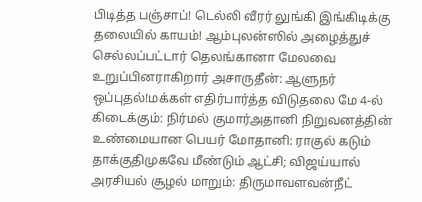பிடித்த பஞ்சாப்! டெல்லி வீரர் லுங்கி இங்கிடிக்கு தலையில் காயம்! ஆம்புலன்ஸில் அழைத்துச் செல்லப்பட்டார் தெலங்கானா மேலவை உறுப்பினராகிறார் அசாருதீன்: ஆளுநர் ஒப்புதல்!மக்கள் எதிர்பார்த்த விடுதலை மே 4-ல் கிடைக்கும்: நிர்மல் குமார்அதானி நிறுவனத்தின் உண்மையான பெயர் மோதானி: ராகுல் கடும் தாக்குதிமுகவே மீண்டும் ஆட்சி; விஜய்யால் அரசியல் சூழல் மாறும்: திருமாவளவன்நீட்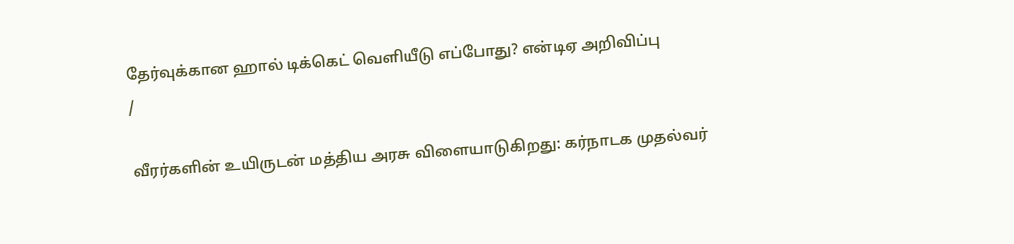தேர்வுக்கான ஹால் டிக்கெட் வெளியீடு எப்போது? என்டிஏ அறிவிப்பு
/

வீரர்களின் உயிருடன் மத்திய அரசு விளையாடுகிறது: கர்நாடக முதல்வர்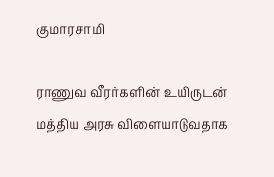குமாரசாமி

ராணுவ வீரர்களின் உயிருடன் மத்திய அரசு விளையாடுவதாக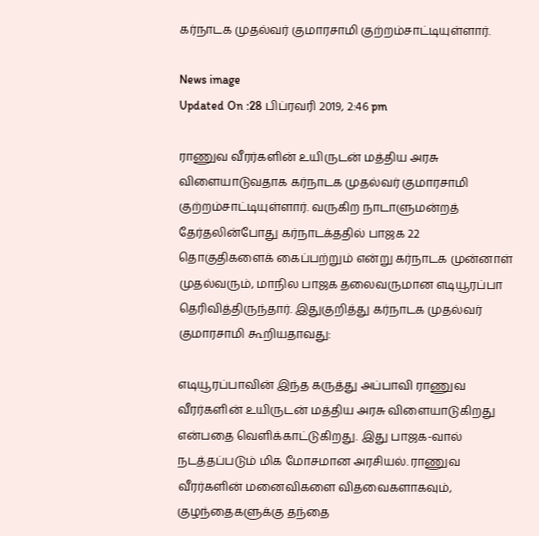கர்நாடக முதல்வர் குமாரசாமி குற்றம்சாட்டியுள்ளார்.

News image
Updated On :28 பிப்ரவரி 2019, 2:46 pm

ராணுவ வீரர்களின் உயிருடன் மத்திய அரசு விளையாடுவதாக கர்நாடக முதல்வர் குமாரசாமி குற்றம்சாட்டியுள்ளார். வருகிற நாடாளுமன்றத் தேர்தலின்போது கர்நாடக்ததில் பாஜக 22 தொகுதிகளைக் கைப்பற்றும் என்று கர்நாடக முன்னாள் முதல்வரும், மாநில பாஜக தலைவருமான எடியூரப்பா தெரிவித்திருந்தார். இதுகுறித்து கர்நாடக முதல்வர் குமாரசாமி கூறியதாவது:

எடியூரப்பாவின் இந்த கருத்து அப்பாவி ராணுவ வீரர்களின் உயிருடன் மத்திய அரசு விளையாடுகிறது என்பதை வெளிக்காட்டுகிறது. இது பாஜக-வால் நடத்தப்படும் மிக மோசமான அரசியல். ராணுவ வீரர்களின் மனைவிகளை விதவைகளாகவும், குழந்தைகளுக்கு தந்தை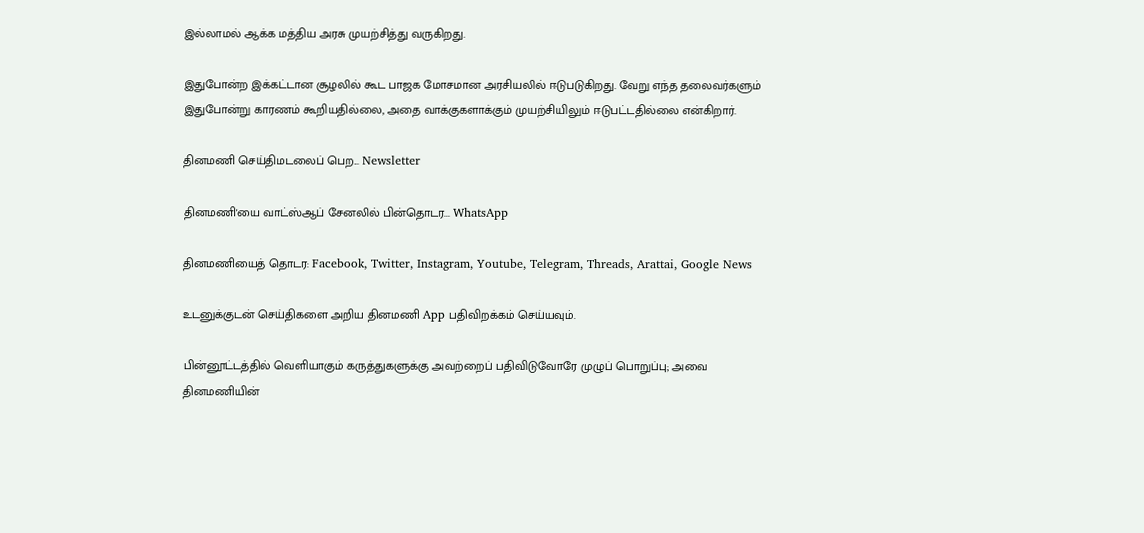இல்லாமல் ஆக்க மத்திய அரசு முயற்சித்து வருகிறது.

இதுபோன்ற இக்கட்டான சூழலில் கூட பாஜக மோசமான அரசியலில் ஈடுபடுகிறது. வேறு எந்த தலைவர்களும் இதுபோன்று காரணம் கூறியதில்லை, அதை வாக்குகளாக்கும் முயற்சியிலும் ஈடுபட்டதில்லை என்கிறார்.

தினமணி செய்திமடலைப் பெற... Newsletter

தினமணி'யை வாட்ஸ்ஆப் சேனலில் பின்தொடர... WhatsApp

தினமணியைத் தொடர: Facebook, Twitter, Instagram, Youtube, Telegram, Threads, Arattai, Google News

உடனுக்குடன் செய்திகளை அறிய தினமணி App பதிவிறக்கம் செய்யவும்.

பின்னூட்டத்தில் வெளியாகும் கருத்துகளுக்கு அவற்றைப் பதிவிடுவோரே முழுப் பொறுப்பு; அவை தினமணியின்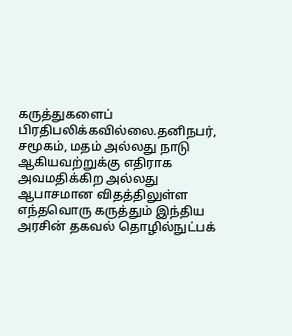கருத்துகளைப் பிரதிபலிக்கவில்லை.தனிநபர், சமூகம், மதம் அல்லது நாடு ஆகியவற்றுக்கு எதிராக அவமதிக்கிற அல்லது ஆபாசமான விதத்திலுள்ள எந்தவொரு கருத்தும் இந்திய அரசின் தகவல் தொழில்நுட்பக்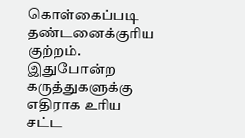கொள்கைப்படி தண்டனைக்குரிய குற்றம். இதுபோன்ற கருத்துகளுக்கு எதிராக உரிய சட்ட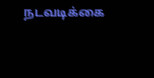நடவடிக்கை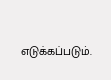எடுக்கப்படும்.